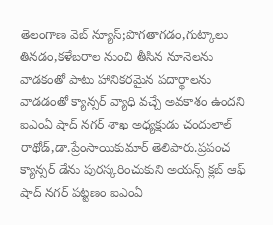తెలంగాణ వెబ్ న్యూస్;పొగతాగడం,గుట్కాలు తినడం,కళేబరాల నుంచి తీసిన నూనెలను వాడకంతో పాటు హానికరమైన పదార్థాలను వాడడంతో క్యాన్సర్ వ్యాధి వచ్చే అవకాశం ఉందని ఐఎంఏ షాద్ నగర్ శాఖ అధ్యక్షుడు చందులాల్ రాథోడ్,డా.ప్రేంసాయికుమార్ తెలిపారు.ప్రపంచ క్యాన్సర్ డేను పురస్కరించుకుని అయన్స్ క్లబ్ ఆఫ్ షాద్ నగర్ పట్టణం ఐఎంఏ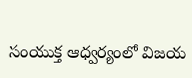సంయుక్త ఆధ్వర్యంలో విజయ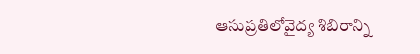ఆసుప్రతిలోవైద్య శిబిరాన్ని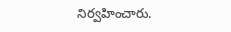నిర్వహించారు.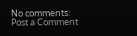No comments:
Post a Comment